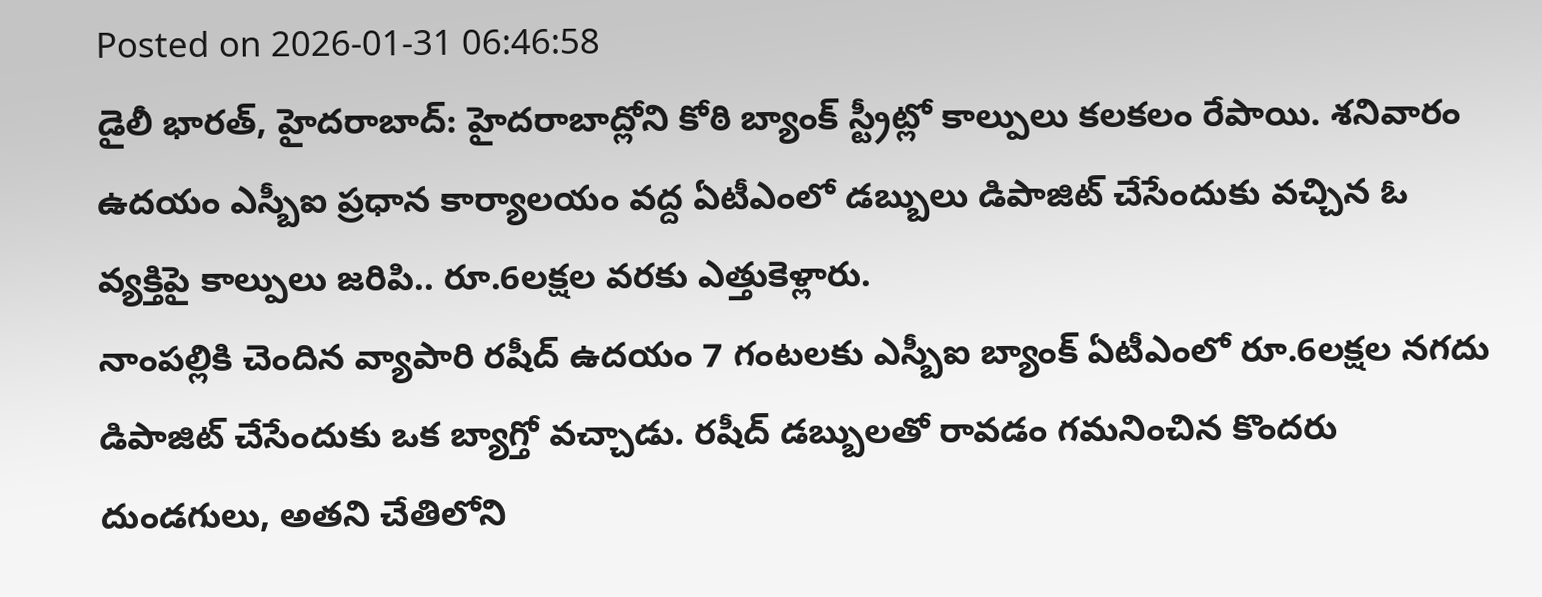Posted on 2026-01-31 06:46:58
డైలీ భారత్, హైదరాబాద్: హైదరాబాద్లోని కోఠి బ్యాంక్ స్ట్రీట్లో కాల్పులు కలకలం రేపాయి. శనివారం ఉదయం ఎస్బీఐ ప్రధాన కార్యాలయం వద్ద ఏటీఎంలో డబ్బులు డిపాజిట్ చేసేందుకు వచ్చిన ఓ వ్యక్తిపై కాల్పులు జరిపి.. రూ.6లక్షల వరకు ఎత్తుకెళ్లారు.
నాంపల్లికి చెందిన వ్యాపారి రషీద్ ఉదయం 7 గంటలకు ఎస్బీఐ బ్యాంక్ ఏటీఎంలో రూ.6లక్షల నగదు డిపాజిట్ చేసేందుకు ఒక బ్యాగ్తో వచ్చాడు. రషీద్ డబ్బులతో రావడం గమనించిన కొందరు దుండగులు, అతని చేతిలోని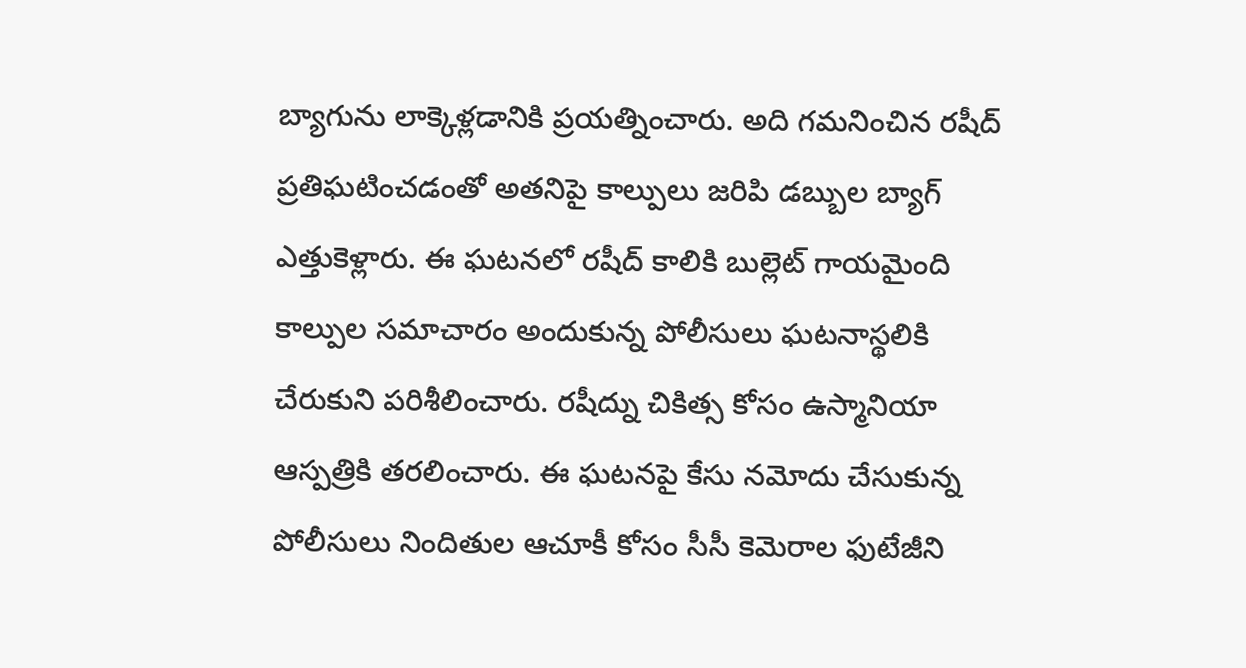బ్యాగును లాక్కెళ్లడానికి ప్రయత్నించారు. అది గమనించిన రషీద్ ప్రతిఘటించడంతో అతనిపై కాల్పులు జరిపి డబ్బుల బ్యాగ్ ఎత్తుకెళ్లారు. ఈ ఘటనలో రషీద్ కాలికి బుల్లెట్ గాయమైంది
కాల్పుల సమాచారం అందుకున్న పోలీసులు ఘటనాస్థలికి చేరుకుని పరిశీలించారు. రషీద్ను చికిత్స కోసం ఉస్మానియా ఆస్పత్రికి తరలించారు. ఈ ఘటనపై కేసు నమోదు చేసుకున్న పోలీసులు నిందితుల ఆచూకీ కోసం సీసీ కెమెరాల ఫుటేజీని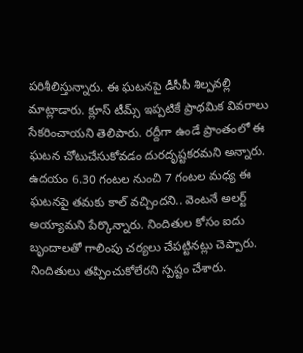పరిశీలిస్తున్నారు. ఈ ఘటనపై డీసీపీ శిల్పవల్లి మాట్లాడారు. క్లూస్ టీమ్స్ ఇప్పటికే ప్రాథమిక వివరాలు సేకరించాయని తెలిపారు. రద్దీగా ఉండే ప్రాంతంలో ఈ ఘటన చోటుచేసుకోవడం దురదృష్టకరమని అన్నారు. ఉదయం 6.30 గంటల నుంచి 7 గంటల మధ్య ఈ ఘటనపై తమకు కాల్ వచ్చిందని.. వెంటనే అలర్ట్ అయ్యామని పేర్కొన్నారు. నిందితుల కోసం ఐదు బృందాలతో గాలింపు చర్యలు చేపట్టినట్లు చెప్పారు. నిందితులు తప్పించుకోలేరని స్పష్టం చేశారు.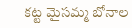కట్ట మైసమ్మ బోనాల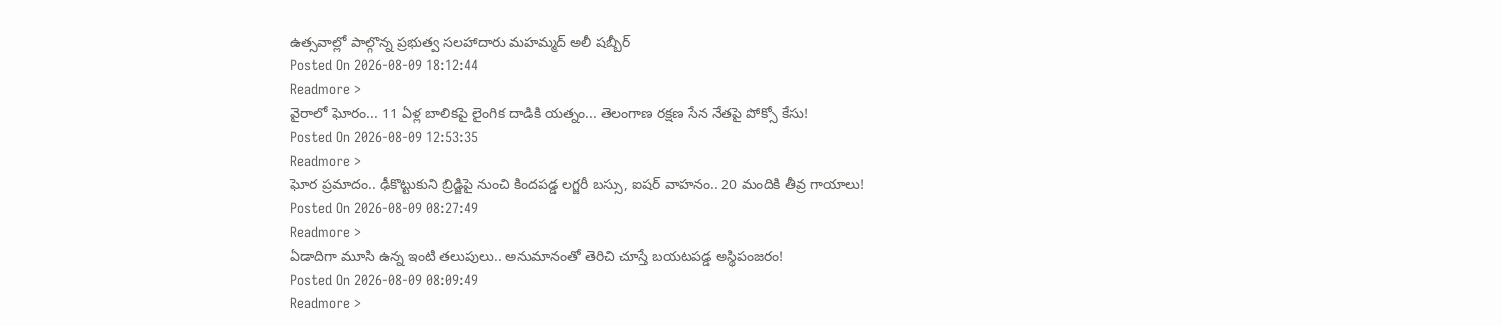ఉత్సవాల్లో పాల్గొన్న ప్రభుత్వ సలహాదారు మహమ్మద్ అలీ షబ్బీర్
Posted On 2026-08-09 18:12:44
Readmore >
వైరాలో ఘోరం... 11 ఏళ్ల బాలికపై లైంగిక దాడికి యత్నం... తెలంగాణ రక్షణ సేన నేతపై పోక్సో కేసు!
Posted On 2026-08-09 12:53:35
Readmore >
ఘోర ప్రమాదం.. ఢీకొట్టుకుని బ్రిడ్జిపై నుంచి కిందపడ్డ లగ్జరీ బస్సు, ఐషర్ వాహనం.. 20 మందికి తీవ్ర గాయాలు!
Posted On 2026-08-09 08:27:49
Readmore >
ఏడాదిగా మూసి ఉన్న ఇంటి తలుపులు.. అనుమానంతో తెరిచి చూస్తే బయటపడ్డ అస్థిపంజరం!
Posted On 2026-08-09 08:09:49
Readmore >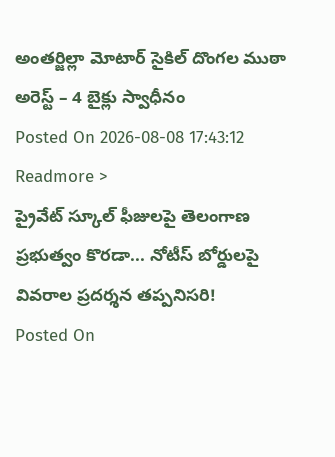అంతర్జిల్లా మోటార్ సైకిల్ దొంగల ముఠా అరెస్ట్ – 4 బైక్లు స్వాధీనం
Posted On 2026-08-08 17:43:12
Readmore >
ప్రైవేట్ స్కూల్ ఫీజులపై తెలంగాణ ప్రభుత్వం కొరడా... నోటీస్ బోర్డులపై వివరాల ప్రదర్శన తప్పనిసరి!
Posted On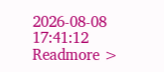2026-08-08 17:41:12
Readmore >